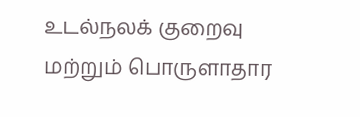உடல்நலக் குறைவு மற்றும் பொருளாதார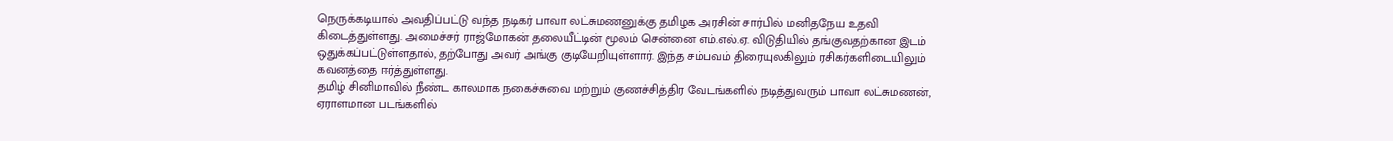நெருக்கடியால் அவதிப்பட்டு வந்த நடிகர் பாவா லட்சுமணனுக்கு தமிழக அரசின் சார்பில் மனிதநேய உதவி கிடைத்துள்ளது. அமைச்சர் ராஜ்மோகன் தலையீட்டின் மூலம் சென்னை எம்.எல்.ஏ. விடுதியில் தங்குவதற்கான இடம் ஒதுக்கப்பட்டுள்ளதால், தற்போது அவர் அங்கு குடியேறியுள்ளார். இந்த சம்பவம் திரையுலகிலும் ரசிகர்களிடையிலும் கவனத்தை ஈர்த்துள்ளது.
தமிழ் சினிமாவில் நீண்ட காலமாக நகைச்சுவை மற்றும் குணச்சித்திர வேடங்களில் நடித்துவரும் பாவா லட்சுமணன், ஏராளமான படங்களில்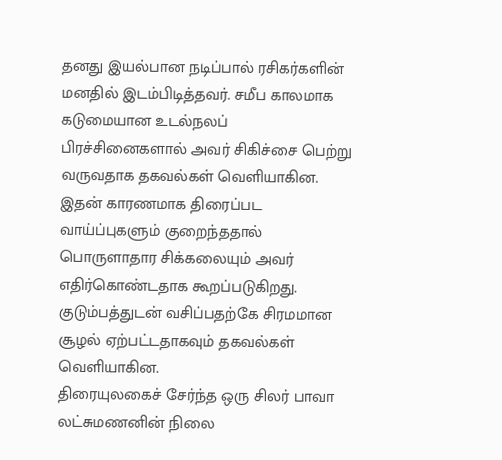தனது இயல்பான நடிப்பால் ரசிகர்களின் மனதில் இடம்பிடித்தவர். சமீப காலமாக கடுமையான உடல்நலப் பிரச்சினைகளால் அவர் சிகிச்சை பெற்று வருவதாக தகவல்கள் வெளியாகின. இதன் காரணமாக திரைப்பட வாய்ப்புகளும் குறைந்ததால் பொருளாதார சிக்கலையும் அவர் எதிர்கொண்டதாக கூறப்படுகிறது. குடும்பத்துடன் வசிப்பதற்கே சிரமமான சூழல் ஏற்பட்டதாகவும் தகவல்கள் வெளியாகின.
திரையுலகைச் சேர்ந்த ஒரு சிலர் பாவா லட்சுமணனின் நிலை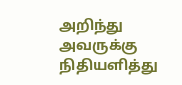அறிந்து அவருக்கு நிதியளித்து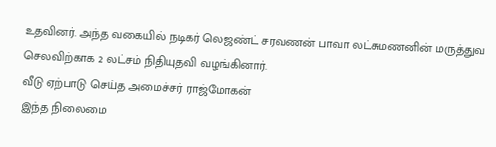உதவினர். அந்த வகையில் நடிகர் லெஜண்ட் சரவணன் பாவா லட்சுமணனின் மருத்துவ செலவிற்காக 2 லட்சம் நிதியுதவி வழங்கினார்.
வீடு ஏற்பாடு செய்த அமைச்சர் ராஜ்மோகன்
இந்த நிலைமை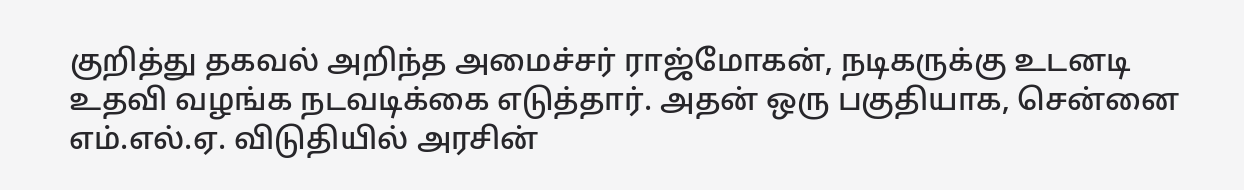குறித்து தகவல் அறிந்த அமைச்சர் ராஜ்மோகன், நடிகருக்கு உடனடி உதவி வழங்க நடவடிக்கை எடுத்தார். அதன் ஒரு பகுதியாக, சென்னை எம்.எல்.ஏ. விடுதியில் அரசின்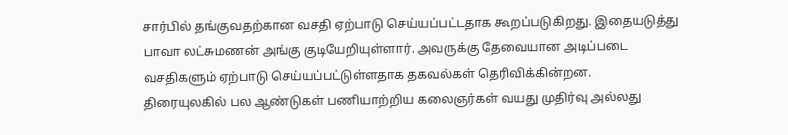சார்பில் தங்குவதற்கான வசதி ஏற்பாடு செய்யப்பட்டதாக கூறப்படுகிறது. இதையடுத்து பாவா லட்சுமணன் அங்கு குடியேறியுள்ளார். அவருக்கு தேவையான அடிப்படை வசதிகளும் ஏற்பாடு செய்யப்பட்டுள்ளதாக தகவல்கள் தெரிவிக்கின்றன.
திரையுலகில் பல ஆண்டுகள் பணியாற்றிய கலைஞர்கள் வயது முதிர்வு அல்லது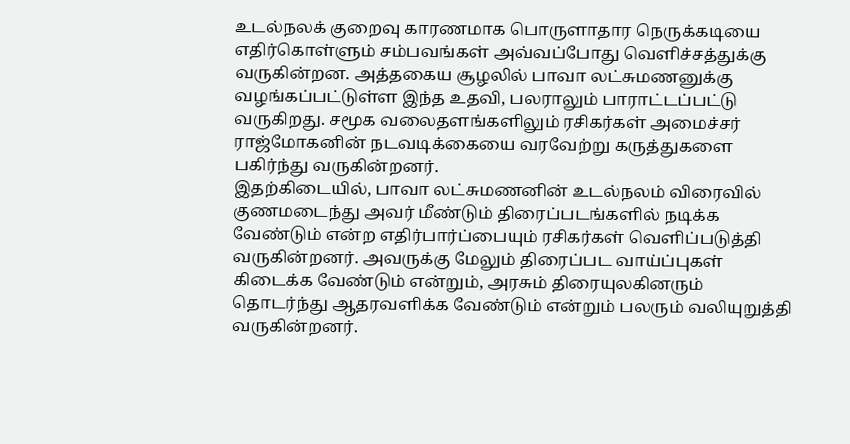உடல்நலக் குறைவு காரணமாக பொருளாதார நெருக்கடியை எதிர்கொள்ளும் சம்பவங்கள் அவ்வப்போது வெளிச்சத்துக்கு வருகின்றன. அத்தகைய சூழலில் பாவா லட்சுமணனுக்கு வழங்கப்பட்டுள்ள இந்த உதவி, பலராலும் பாராட்டப்பட்டு வருகிறது. சமூக வலைதளங்களிலும் ரசிகர்கள் அமைச்சர் ராஜ்மோகனின் நடவடிக்கையை வரவேற்று கருத்துகளை பகிர்ந்து வருகின்றனர்.
இதற்கிடையில், பாவா லட்சுமணனின் உடல்நலம் விரைவில் குணமடைந்து அவர் மீண்டும் திரைப்படங்களில் நடிக்க வேண்டும் என்ற எதிர்பார்ப்பையும் ரசிகர்கள் வெளிப்படுத்தி வருகின்றனர். அவருக்கு மேலும் திரைப்பட வாய்ப்புகள் கிடைக்க வேண்டும் என்றும், அரசும் திரையுலகினரும் தொடர்ந்து ஆதரவளிக்க வேண்டும் என்றும் பலரும் வலியுறுத்தி வருகின்றனர்.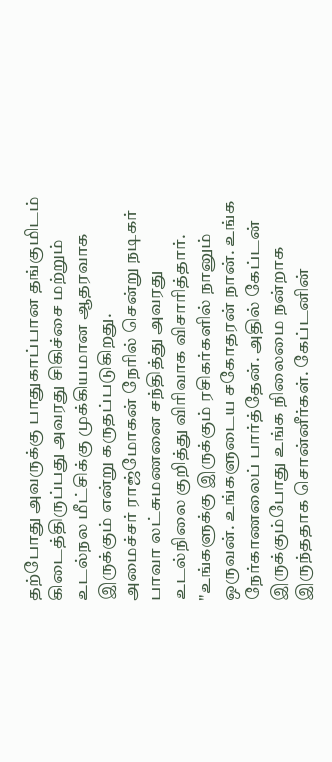தற்போது அவருக்கு பாதுகாப்பான தங்குமிடம் கிடைத்திருப்பது அவரது சிகிச்சை மற்றும் உடல்நல மீட்சிக்கு முக்கியமான ஆதரவாக இருக்கும் என்று கருதப்படுகிறது.
அமைச்சர் ராஜ்மோகன் நேரில் சென்று நடிகர் பாவா லட்சுமணனை சந்தித்து அவரது உடல்நிலை குறித்து விரிவாக விசாரித்தார். "உங்களுக்கு இருக்கும் ரசிகர்களில் நானும் ஒருவன். உங்களுடைய சகோதரன் நான். உங்க நேர்காணலைப் பார்த்தேன். அதில் கேப்டன் இருக்கும்போது உங்க நிலைமை நன்றாக இருந்ததாக சொன்னீர்கள். கேப்டனின்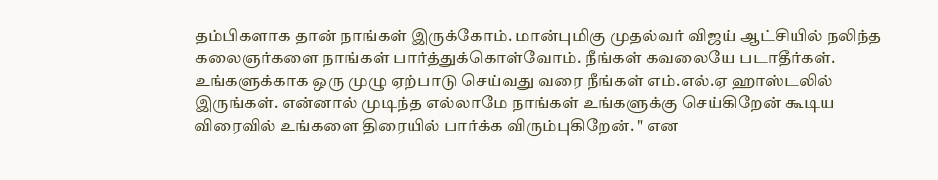தம்பிகளாக தான் நாங்கள் இருக்கோம். மான்புமிகு முதல்வர் விஜய் ஆட்சியில் நலிந்த கலைஞர்களை நாங்கள் பார்த்துக்கொள்வோம். நீங்கள் கவலையே படாதீர்கள். உங்களுக்காக ஒரு முழு ஏற்பாடு செய்வது வரை நீங்கள் எம்.எல்.ஏ ஹாஸ்டலில் இருங்கள். என்னால் முடிந்த எல்லாமே நாங்கள் உங்களுக்கு செய்கிறேன் கூடிய விரைவில் உங்களை திரையில் பார்க்க விரும்புகிறேன். " என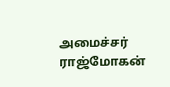அமைச்சர் ராஜ்மோகன்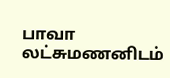பாவா லட்சுமணனிடம்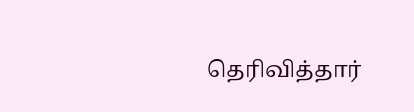தெரிவித்தார்